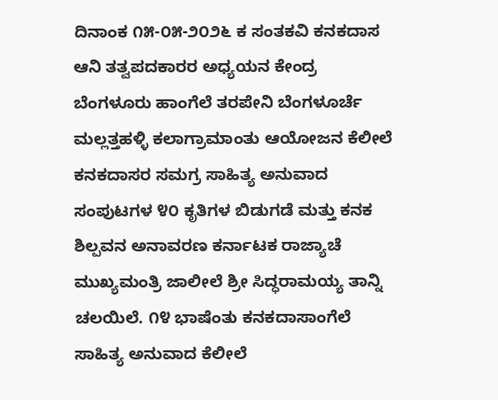ದಿನಾಂಕ ೧೫-೦೫-೨೦೨೬ ಕ ಸಂತಕವಿ ಕನಕದಾಸ ಆನಿ ತತ್ವಪದಕಾರರ ಅಧ್ಯಯನ ಕೇಂದ್ರ ಬೆಂಗಳೂರು ಹಾಂಗೆಲೆ ತರಪೇನಿ ಬೆಂಗಳೂರ್ಚೆ ಮಲ್ಲತ್ತಹಳ್ಳಿ ಕಲಾಗ್ರಾಮಾಂತು ಆಯೋಜನ ಕೆಲೀಲೆ ಕನಕದಾಸರ ಸಮಗ್ರ ಸಾಹಿತ್ಯ ಅನುವಾದ ಸಂಪುಟಗಳ ೪೦ ಕೃತಿಗಳ ಬಿಡುಗಡೆ ಮತ್ತು ಕನಕ ಶಿಲ್ಪವನ ಅನಾವರಣ ಕರ್ನಾಟಕ ರಾಜ್ಯಾಚೆ ಮುಖ್ಯಮಂತ್ರಿ ಜಾಲೀಲೆ ಶ್ರೀ ಸಿದ್ಧರಾಮಯ್ಯ ತಾನ್ನಿ ಚಲಯಿಲೆ. ೧೪ ಭಾಷೆಂತು ಕನಕದಾಸಾಂಗೆಲೆ ಸಾಹಿತ್ಯ ಅನುವಾದ ಕೆಲೀಲೆ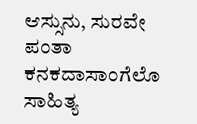ಆಸ್ಸುನು, ಸುರವೇ ಪಂತಾ ಕನಕದಾಸಾಂಗೆಲೊ ಸಾಹಿತ್ಯ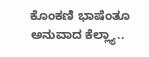ಕೊಂಕಣಿ ಭಾಷೆಂತೂ ಅನುವಾದ ಕೆಲ್ಲ್ಯಾ..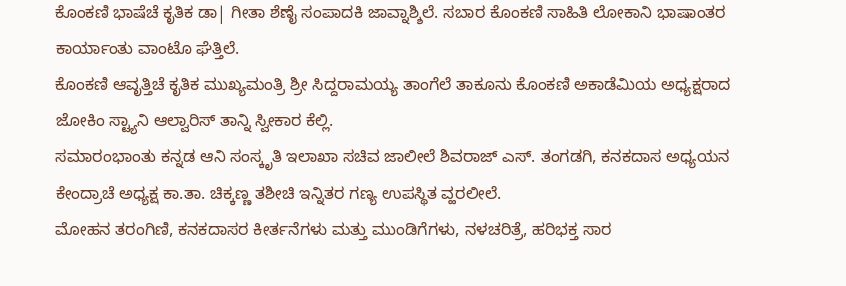ಕೊಂಕಣಿ ಭಾಷೆಚೆ ಕೃತಿಕ ಡಾ| ಗೀತಾ ಶೆಣೈ ಸಂಪಾದಕಿ ಜಾವ್ನಾಶ್ಶಿಲೆ. ಸಬಾರ ಕೊಂಕಣಿ ಸಾಹಿತಿ ಲೋಕಾನಿ ಭಾಷಾಂತರ ಕಾರ್ಯಾಂತು ವಾಂಟೊ ಘೆತ್ತಿಲೆ.
ಕೊಂಕಣಿ ಆವೃತ್ತಿಚೆ ಕೃತಿಕ ಮುಖ್ಯಮಂತ್ರಿ ಶ್ರೀ ಸಿದ್ದರಾಮಯ್ಯ ತಾಂಗೆಲೆ ತಾಕೂನು ಕೊಂಕಣಿ ಅಕಾಡೆಮಿಯ ಅಧ್ಯಕ್ಷರಾದ ಜೋಕಿಂ ಸ್ಟ್ಯಾನಿ ಆಲ್ವಾರಿಸ್ ತಾನ್ನಿ ಸ್ವೀಕಾರ ಕೆಲ್ಲಿ.
ಸಮಾರಂಭಾಂತು ಕನ್ನಡ ಆನಿ ಸಂಸ್ಕೃತಿ ಇಲಾಖಾ ಸಚಿವ ಜಾಲೀಲೆ ಶಿವರಾಜ್ ಎಸ್. ತಂಗಡಗಿ, ಕನಕದಾಸ ಅಧ್ಯಯನ ಕೇಂದ್ರಾಚೆ ಅಧ್ಯಕ್ಷ ಕಾ.ತಾ. ಚಿಕ್ಕಣ್ಣ ತಶೀಚಿ ಇನ್ನಿತರ ಗಣ್ಯ ಉಪಸ್ಥಿತ ವ್ಹರಲೀಲೆ.
ಮೋಹನ ತರಂಗಿಣಿ, ಕನಕದಾಸರ ಕೀರ್ತನೆಗಳು ಮತ್ತು ಮುಂಡಿಗೆಗಳು, ನಳಚರಿತ್ರೆ, ಹರಿಭಕ್ತ ಸಾರ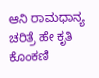ಆನಿ ರಾಮಧಾನ್ಯ ಚರಿತ್ರೆ ಹೇ ಕೃತಿ ಕೊಂಕಣಿ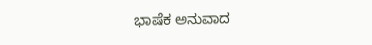ಭಾಷೆಕ ಅನುವಾದ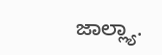ಜಾಲ್ಲ್ಯಾ.